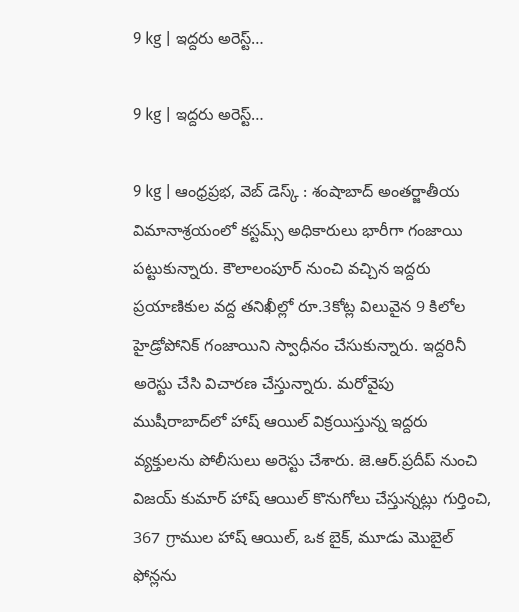9 kg | ఇద్దరు అరెస్ట్…

9 kg | ఇద్దరు అరెస్ట్…

9 kg | ఆంధ్రప్రభ, వెబ్ డెస్క్ : శంషాబాద్ అంతర్జాతీయ విమానాశ్రయంలో కస్టమ్స్ అధికారులు భారీగా గంజాయి పట్టుకున్నారు. కౌలాలంపూర్ నుంచి వచ్చిన ఇద్దరు ప్రయాణికుల వద్ద తనిఖీల్లో రూ.3కోట్ల విలువైన 9 కిలోల హైడ్రోపోనిక్ గంజాయిని స్వాధీనం చేసుకున్నారు. ఇద్దరినీ అరెస్టు చేసి విచారణ చేస్తున్నారు. మరోవైపు ముషీరాబాద్‌లో హాష్ ఆయిల్ విక్రయిస్తున్న ఇద్దరు వ్యక్తులను పోలీసులు అరెస్టు చేశారు. జె.ఆర్.ప్రదీప్ నుంచి విజయ్ కుమార్ హాష్ ఆయిల్ కొనుగోలు చేస్తున్నట్లు గుర్తించి, 367 గ్రాముల హాష్ ఆయిల్, ఒక బైక్, మూడు మొబైల్ ఫోన్లను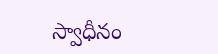స్వాధీనం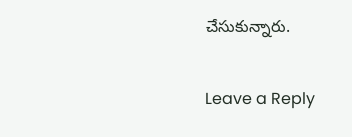చేసుకున్నారు.

Leave a Reply